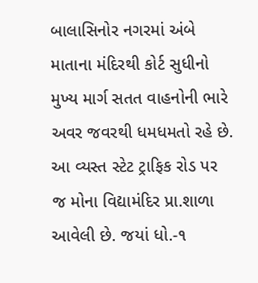બાલાસિનોર નગરમાં અંબે માતાના મંદિરથી કોર્ટ સુધીનો મુખ્ય માર્ગ સતત વાહનોની ભારે અવર જવરથી ધમધમતો રહે છે. આ વ્યસ્ત સ્ટેટ ટ્રાફિક રોડ પર જ મોના વિદ્યામંદિર પ્રા.શાળા આવેલી છે. જયાં ધો.-૧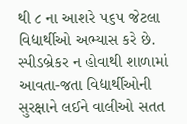થી ૮ ના આશરે ૫૬૫ જેટલા વિદ્યાર્થીઓ અભ્યાસ કરે છે. સ્પીડબ્રેકર ન હોવાથી શાળામાં આવતા-જતા વિદ્યાર્થીઓની સુરક્ષાને લઈને વાલીઓ સતત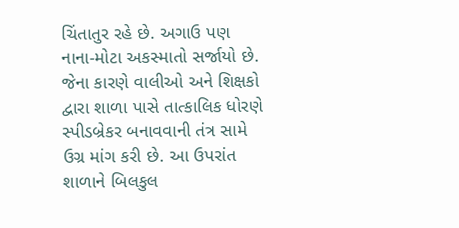ચિંતાતુર રહે છે. અગાઉ પણ નાના-મોટા અકસ્માતો સર્જાયો છે. જેના કારણે વાલીઓ અને શિક્ષકો દ્વારા શાળા પાસે તાત્કાલિક ધોરણે સ્પીડબ્રેકર બનાવવાની તંત્ર સામે ઉગ્ર માંગ કરી છે. આ ઉપરાંત શાળાને બિલકુલ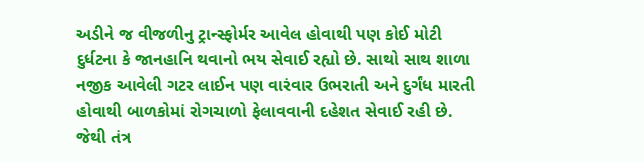અડીને જ વીજળીનુ ટ્રાન્સ્ફોર્મર આવેલ હોવાથી પણ કોઈ મોટી દુર્ધટના કે જાનહાનિ થવાનો ભય સેવાઈ રહ્યો છે. સાથો સાથ શાળા નજીક આવેલી ગટર લાઈન પણ વારંવાર ઉભરાતી અને દુર્ગંધ મારતી હોવાથી બાળકોમાં રોગચાળો ફેલાવવાની દહેશત સેવાઈ રહી છે. જેથી તંત્ર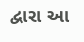દ્વારા આ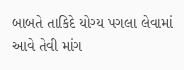બાબતે તાકિદે યોગ્ય પગલા લેવામાં આવે તેવી માંગ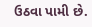ઉઠવા પામી છે.